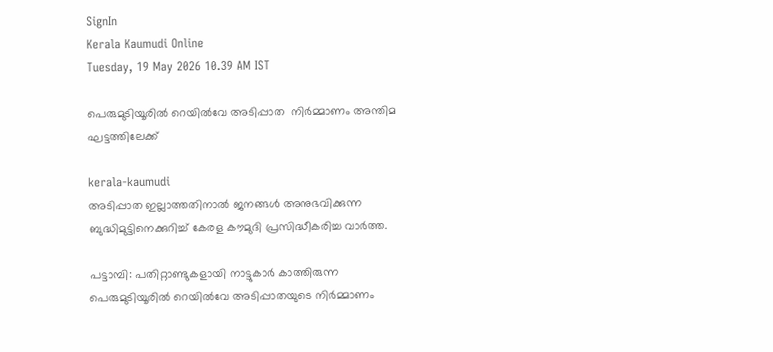SignIn
Kerala Kaumudi Online
Tuesday, 19 May 2026 10.39 AM IST

പെരുമുടിയൂരിൽ റെയിൽവേ അടിപ്പാത  നിർമ്മാണം അന്തിമ ഘട്ടത്തിലേക്ക്

kerala-kaumudi
അടിപ്പാത ഇല്ലാത്തതിനാൽ ജനങ്ങൾ അനുഭവിക്കുന്ന ബുദ്ധിമുട്ടിനെക്കുറിച്ച് കേരള കൗമുദി പ്രസിദ്ധീകരിച്ച വാർത്ത.

പട്ടാമ്പി: പതിറ്റാണ്ടുകളായി നാട്ടുകാർ കാത്തിരുന്ന പെരുമുടിയൂരിൽ റെയിൽവേ അടിപ്പാതയുടെ നി‌ർമ്മാണം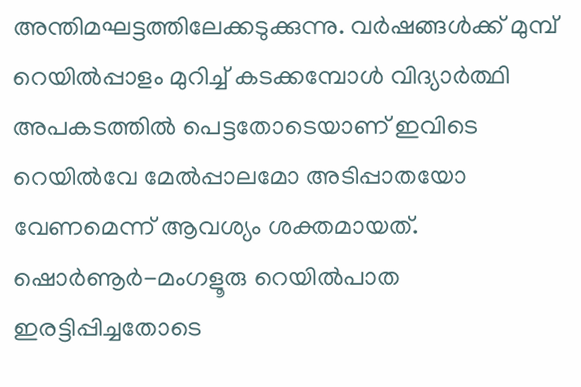അന്തിമഘട്ടത്തിലേക്കടുക്കുന്നു. വർഷങ്ങൾക്ക് മുമ്പ് റെയിൽപ്പാളം മുറിച്ച് കടക്കമ്പോൾ വിദ്യാർത്ഥി അപകടത്തിൽ പെട്ടതോടെയാണ് ഇവിടെ റെയിൽവേ മേൽപ്പാലമോ അടിപ്പാതയോ വേണമെന്ന് ആവശ്യം ശക്തമായത്.
ഷൊർണൂർ-മംഗളൂരു റെയിൽപാത ഇരട്ടിപ്പിച്ചതോടെ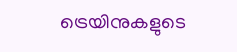ട്രെയിനുകളുടെ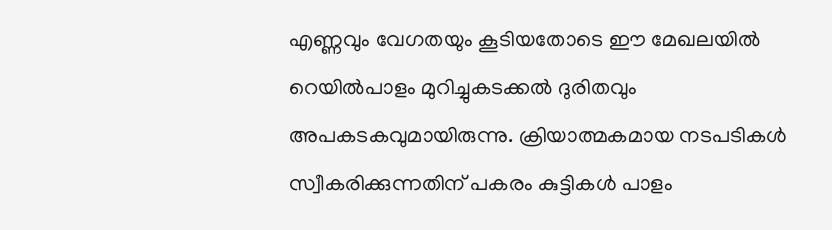എണ്ണവും വേഗതയും കൂടിയതോടെ ഈ മേഖലയിൽ റെയിൽപാളം മുറിച്ചുകടക്കൽ ദുരിതവും അപകടകവുമായിരുന്നു. ക്രിയാത്മകമായ നടപടികൾ സ്വീകരിക്കുന്നതിന് പകരം കുട്ടികൾ പാളം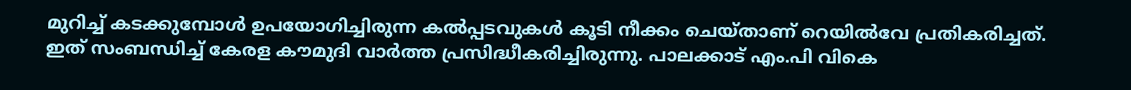മുറിച്ച് കടക്കുമ്പോൾ ഉപയോഗിച്ചിരുന്ന കൽപ്പടവുകൾ കൂടി നീക്കം ചെയ്താണ് റെയിൽവേ പ്രതികരിച്ചത്. ഇത് സംബന്ധിച്ച് കേരള കൗമുദി വാർത്ത പ്രസിദ്ധീകരിച്ചിരുന്നു. പാലക്കാട് എം.പി വികെ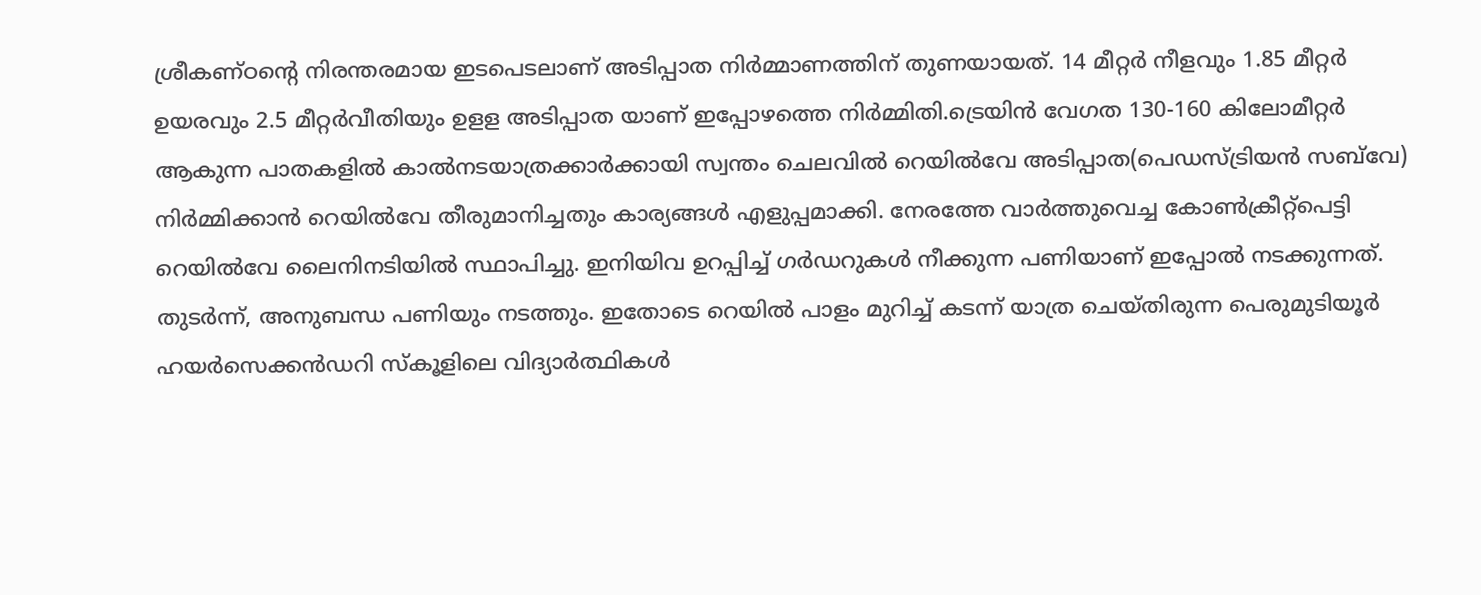ശ്രീകണ്ഠന്റെ നിരന്തരമായ ഇടപെടലാണ് അടിപ്പാത നിർമ്മാണത്തിന് തുണയായത്. 14 മീറ്റർ നീളവും 1.85 മീറ്റർ ഉയരവും 2.5 മീറ്റർവീതിയും ഉളള അടിപ്പാത യാണ് ഇപ്പോഴത്തെ നിർമ്മിതി.ട്രെയിൻ വേഗത 130-160 കിലോമീറ്റർ ആകുന്ന പാതകളിൽ കാൽനടയാത്രക്കാർക്കായി സ്വന്തം ചെലവിൽ റെയിൽവേ അടിപ്പാത(പെഡസ്ട്രിയൻ സബ്‌വേ) നിർമ്മിക്കാൻ റെയിൽവേ തീരുമാനിച്ചതും കാര്യങ്ങൾ എളുപ്പമാക്കി. നേരത്തേ വാർത്തുവെച്ച കോൺക്രീറ്റ്‌പെട്ടി റെയിൽവേ ലൈനിനടിയിൽ സ്ഥാപിച്ചു. ഇനിയിവ ഉറപ്പിച്ച് ഗർഡറുകൾ നീക്കുന്ന പണിയാണ് ഇപ്പോൽ നടക്കുന്നത്. തുടർന്ന്, അനുബന്ധ പണിയും നടത്തും. ഇതോടെ റെയിൽ പാളം മുറിച്ച് കടന്ന് യാത്ര ചെയ്തിരുന്ന പെരുമുടിയൂർ ഹയർസെക്കൻഡറി സ്‌കൂളിലെ വിദ്യാർത്ഥികൾ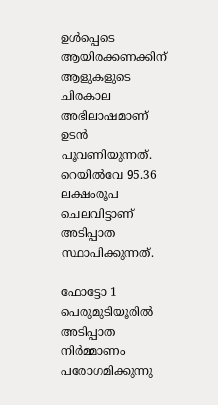ഉൾപ്പെടെ ആയിരക്കണക്കിന് ആളുകളുടെ ചിരകാല അഭിലാഷമാണ് ഉടൻ പൂവണിയുന്നത്. റെയിൽവേ 95.36 ലക്ഷംരൂപ ചെലവിട്ടാണ് അടിപ്പാത സ്ഥാപിക്കുന്നത്.

ഫോട്ടോ 1 പെരുമുടിയൂരിൽ അടിപ്പാത നിർമ്മാണം പരോഗമിക്കുന്നു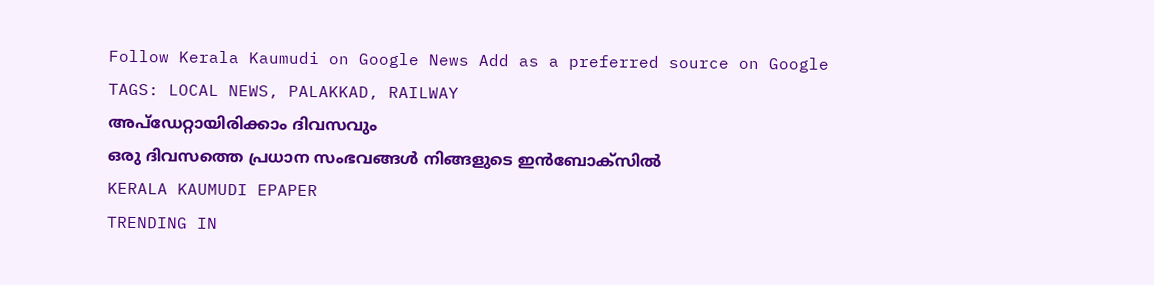Follow Kerala Kaumudi on Google News Add as a preferred source on Google
TAGS: LOCAL NEWS, PALAKKAD, RAILWAY
അപ്ഡേറ്റായിരിക്കാം ദിവസവും
ഒരു ദിവസത്തെ പ്രധാന സംഭവങ്ങൾ നിങ്ങളുടെ ഇൻബോക്സിൽ
KERALA KAUMUDI EPAPER
TRENDING IN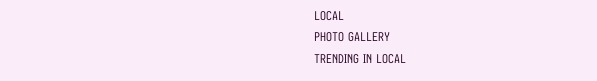LOCAL
PHOTO GALLERY
TRENDING IN LOCAL